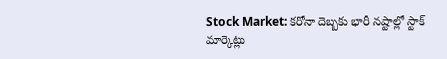Stock Market: కరోనా దెబ్బకు భారీ నష్టాల్లో స్టాక్ మార్కెట్లు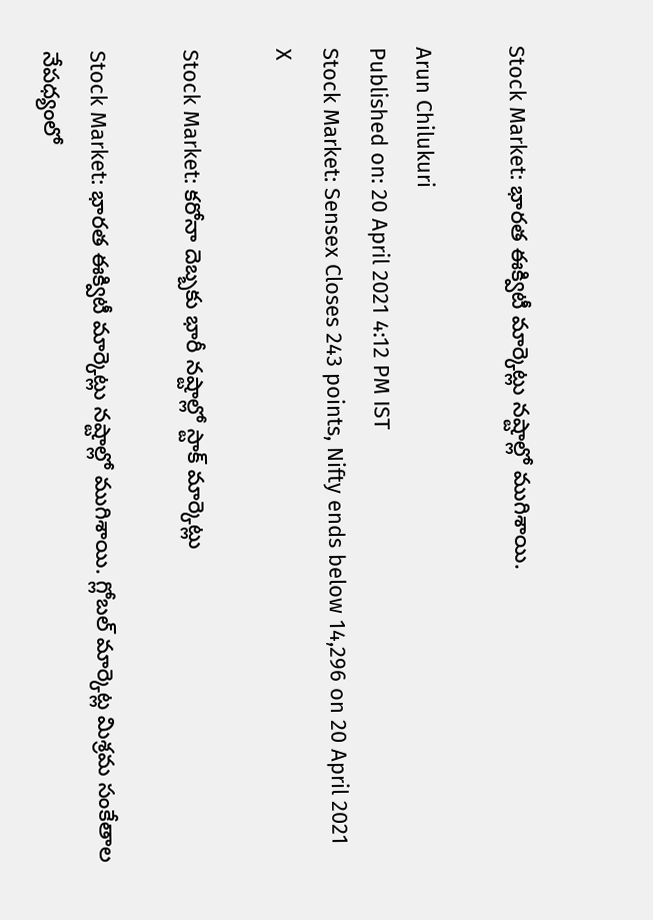Stock Market: భారత ఈక్విటీ మార్కెట్లు నష్టాల్లో ముగిశాయి.

Arun Chilukuri
Published on: 20 April 2021 4:12 PM IST
Stock Market: Sensex Closes 243 points, Nifty ends below 14,296 on 20 April 2021
X

Stock Market: కరోనా దెబ్బకు భారీ నష్టాల్లో స్టాక్ మార్కెట్లు

Stock Market: భారత ఈక్విటీ మార్కెట్లు నష్టాల్లో ముగిశాయి. గ్లోబల్ మార్కెట్ల మిశ్రమ సంకేతాల నేపధ్యంలో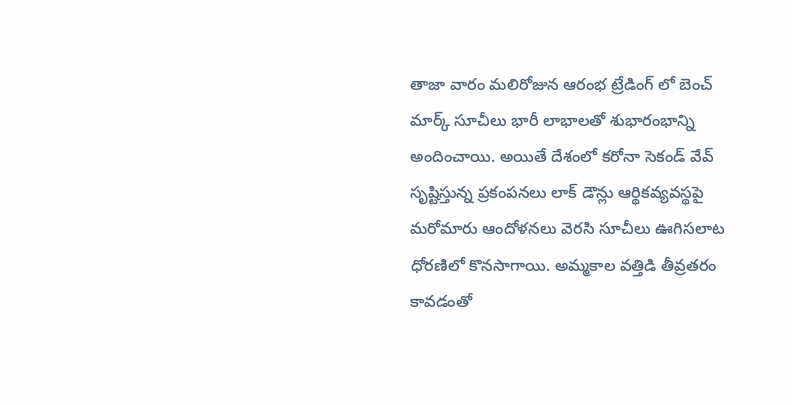తాజా వారం మలిరోజున ఆరంభ ట్రేడింగ్ లో బెంచ్ మార్క్ సూచీలు భారీ లాభాలతో శుభారంభాన్ని అందించాయి. అయితే దేశంలో కరోనా సెకండ్ వేవ్ సృష్టిస్తున్న ప్రకంపనలు లాక్ డౌన్లు ఆర్థికవ్యవస్థపై మరోమారు ఆందోళనలు వెరసి సూచీలు ఊగిసలాట ధోరణిలో కొనసాగాయి. అమ్మకాల వత్తిడి తీవ్రతరం కావడంతో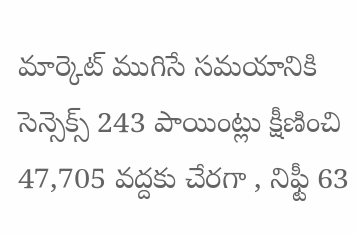మార్కెట్ ముగిసే సమయానికి సెన్సెక్స్ 243 పాయింట్లు క్షీణించి 47,705 వద్దకు చేరగా , నిఫ్టీ 63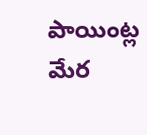పాయింట్ల మేర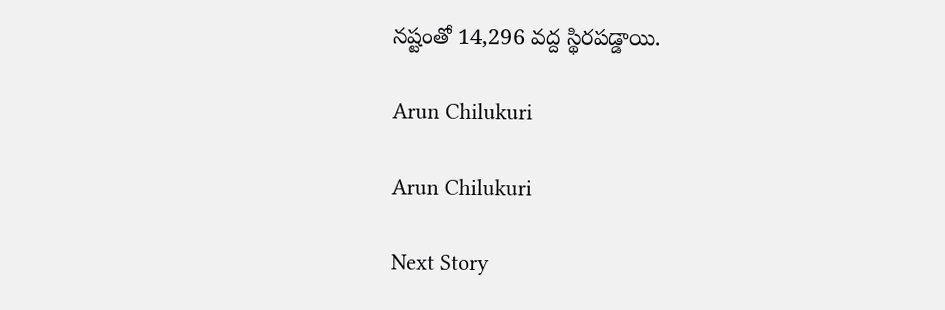నష్టంతో 14,296 వద్ద స్థిరపడ్డాయి.

Arun Chilukuri

Arun Chilukuri

Next Story